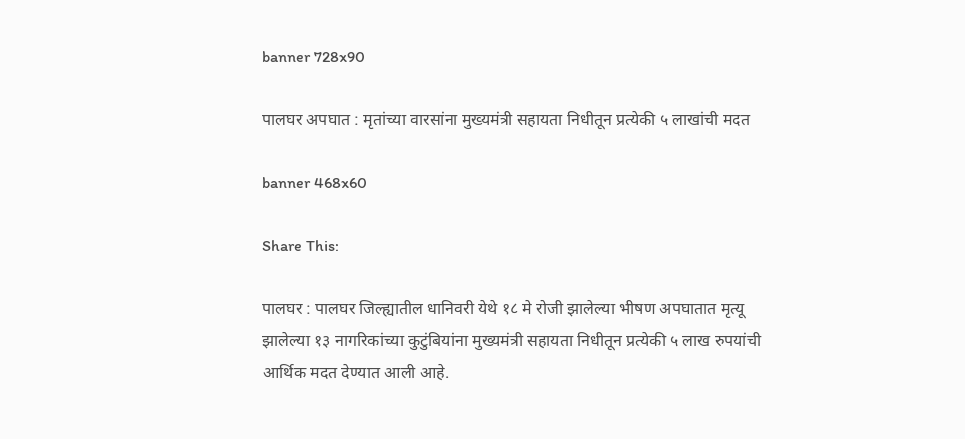banner 728x90

पालघर अपघात : मृतांच्या वारसांना मुख्यमंत्री सहायता निधीतून प्रत्येकी ५ लाखांची मदत

banner 468x60

Share This:

पालघर : पालघर जिल्ह्यातील धानिवरी येथे १८ मे रोजी झालेल्या भीषण अपघातात मृत्यू झालेल्या १३ नागरिकांच्या कुटुंबियांना मुख्यमंत्री सहायता निधीतून प्रत्येकी ५ लाख रुपयांची आर्थिक मदत देण्यात आली आहे.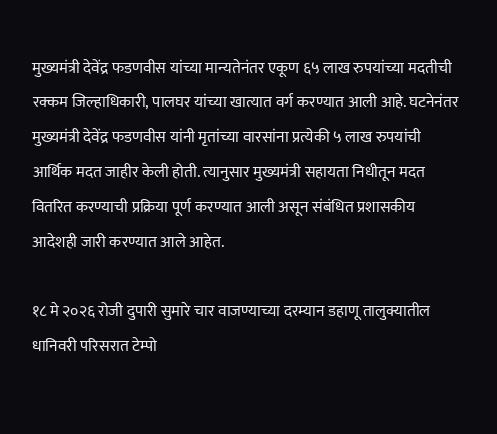मुख्यमंत्री देवेंद्र फडणवीस यांच्या मान्यतेनंतर एकूण ६५ लाख रुपयांच्या मदतीची रक्कम जिल्हाधिकारी, पालघर यांच्या खात्यात वर्ग करण्यात आली आहे. घटनेनंतर मुख्यमंत्री देवेंद्र फडणवीस यांनी मृतांच्या वारसांना प्रत्येकी ५ लाख रुपयांची आर्थिक मदत जाहीर केली होती. त्यानुसार मुख्यमंत्री सहायता निधीतून मदत वितरित करण्याची प्रक्रिया पूर्ण करण्यात आली असून संबंधित प्रशासकीय आदेशही जारी करण्यात आले आहेत.

१८ मे २०२६ रोजी दुपारी सुमारे चार वाजण्याच्या दरम्यान डहाणू तालुक्यातील धानिवरी परिसरात टेम्पो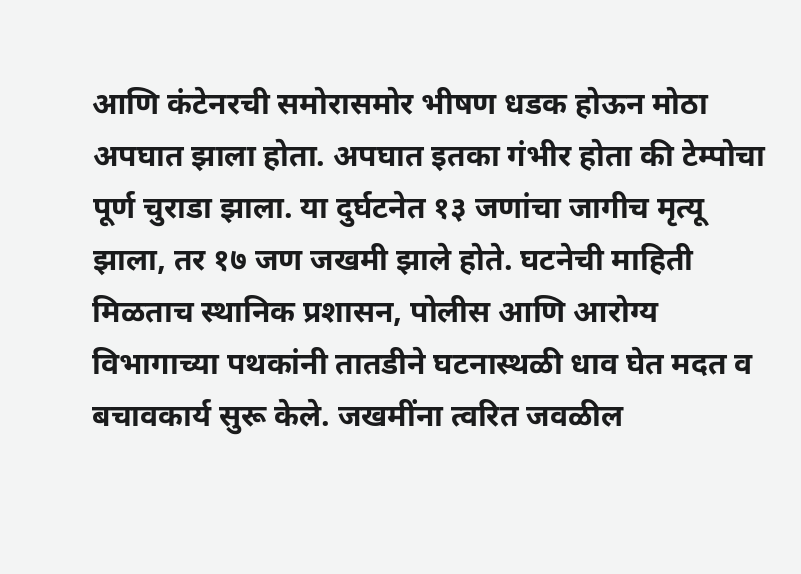आणि कंटेनरची समोरासमोर भीषण धडक होऊन मोठा अपघात झाला होता. अपघात इतका गंभीर होता की टेम्पोचा पूर्ण चुराडा झाला. या दुर्घटनेत १३ जणांचा जागीच मृत्यू झाला, तर १७ जण जखमी झाले होते. घटनेची माहिती मिळताच स्थानिक प्रशासन, पोलीस आणि आरोग्य विभागाच्या पथकांनी तातडीने घटनास्थळी धाव घेत मदत व बचावकार्य सुरू केले. जखमींना त्वरित जवळील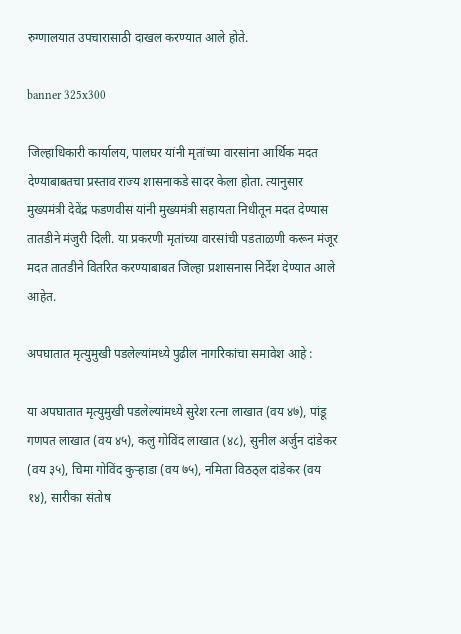रुग्णालयात उपचारासाठी दाखल करण्यात आले होते.

banner 325x300

जिल्हाधिकारी कार्यालय, पालघर यांनी मृतांच्या वारसांना आर्थिक मदत देण्याबाबतचा प्रस्ताव राज्य शासनाकडे सादर केला होता. त्यानुसार मुख्यमंत्री देवेंद्र फडणवीस यांनी मुख्यमंत्री सहायता निधीतून मदत देण्यास तातडीने मंजुरी दिली. या प्रकरणी मृतांच्या वारसांची पडताळणी करून मंजूर मदत तातडीने वितरित करण्याबाबत जिल्हा प्रशासनास निर्देश देण्यात आले आहेत.

अपघातात मृत्युमुखी पडलेल्यांमध्ये पुढील नागरिकांचा समावेश आहे :

या अपघातात मृत्युमुखी पडलेल्यांमध्ये सुरेश रत्ना लाखात (वय ४७), पांडू गणपत लाखात (वय ४५), कलु गोविंद लाखात (४८), सुनील अर्जुन दांडेकर (वय ३५), चिमा गोविंद कुऱ्हाडा (वय ७५), नमिता विठठ्ल दांडेकर (वय १४), सारीका संतोष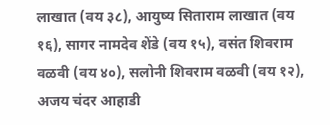लाखात (वय ३८), आयुष्य सिताराम लाखात (वय १६), सागर नामदेव शेंडे (वय १५), वसंत शिवराम वळवी (वय ४०), सलोनी शिवराम वळवी (वय १२), अजय चंदर आहाडी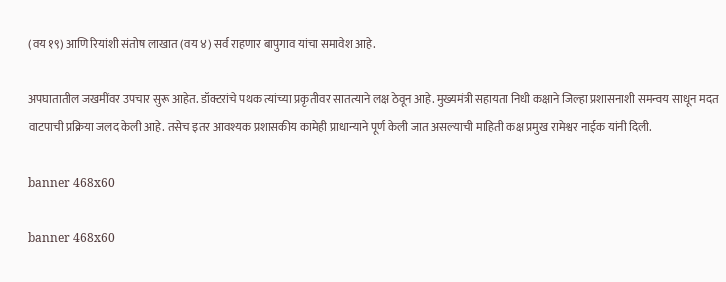(वय १९) आणि रियांशी संतोष लाखात (वय ४) सर्व राहणार बापुगाव यांचा समावेश आहे.

अपघातातील जखमींवर उपचार सुरू आहेत. डॉक्टरांचे पथक त्यांच्या प्रकृतीवर सातत्याने लक्ष ठेवून आहे. मुख्यमंत्री सहायता निधी कक्षाने जिल्हा प्रशासनाशी समन्वय साधून मदत वाटपाची प्रक्रिया जलद केली आहे. तसेच इतर आवश्यक प्रशासकीय कामेही प्राधान्याने पूर्ण केली जात असल्याची माहिती कक्ष प्रमुख रामेश्वर नाईक यांनी दिली.

banner 468x60

banner 468x60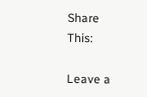Share This:

Leave a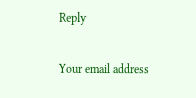Reply

Your email address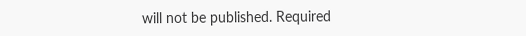will not be published. Required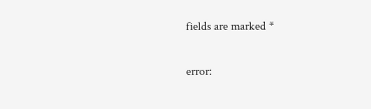fields are marked *

error: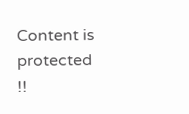Content is protected !!